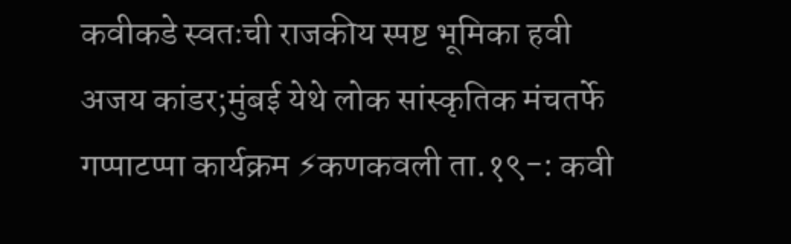कवीकडे स्वतःची राजकीय स्पष्ट भूमिका हवी
अजय कांडर;मुंबई येथे लोक सांस्कृतिक मंचतर्फे गप्पाटप्पा कार्यक्रम ⚡कणकवली ता.१९-: कवी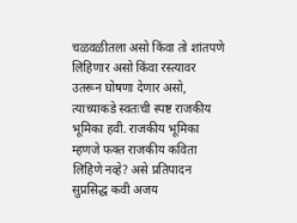चळवळीतला असो किंवा तो शांतपणे लिहिणार असो किंवा रस्त्यावर उतरून घोषणा देणार असो, त्याच्याकडे स्वतःची स्पष्ट राजकीय भूमिका हवी. राजकीय भूमिका म्हणजे फक्त राजकीय कविता लिहिणे नव्हे? असे प्रतिपादन सुप्रसिद्ध कवी अजय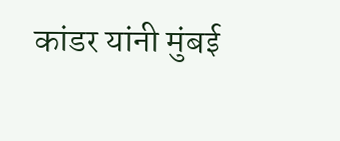कांडर यांनी मुंबई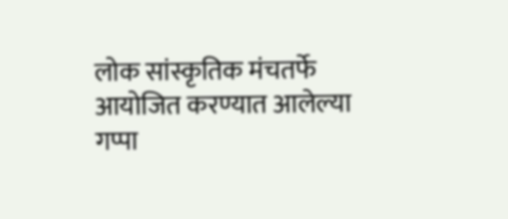लोक सांस्कृतिक मंचतर्फे आयोजित करण्यात आलेल्या गप्पा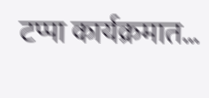टप्पा कार्यक्रमात…